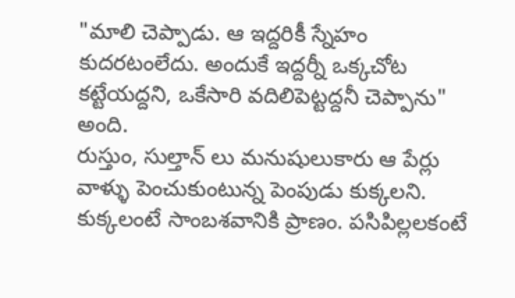"మాలి చెప్పాడు. ఆ ఇద్దరికీ స్నేహం కుదరటంలేదు. అందుకే ఇద్దర్నీ ఒక్కచోట కట్టేయద్దని, ఒకేసారి వదిలిపెట్టద్దనీ చెప్పాను" అంది.
రుస్తుం, సుల్తాన్ లు మనుషులుకారు ఆ పేర్లు వాళ్ళు పెంచుకుంటున్న పెంపుడు కుక్కలని.
కుక్కలంటే సాంబశవానికి ప్రాణం. పసిపిల్లలకంటే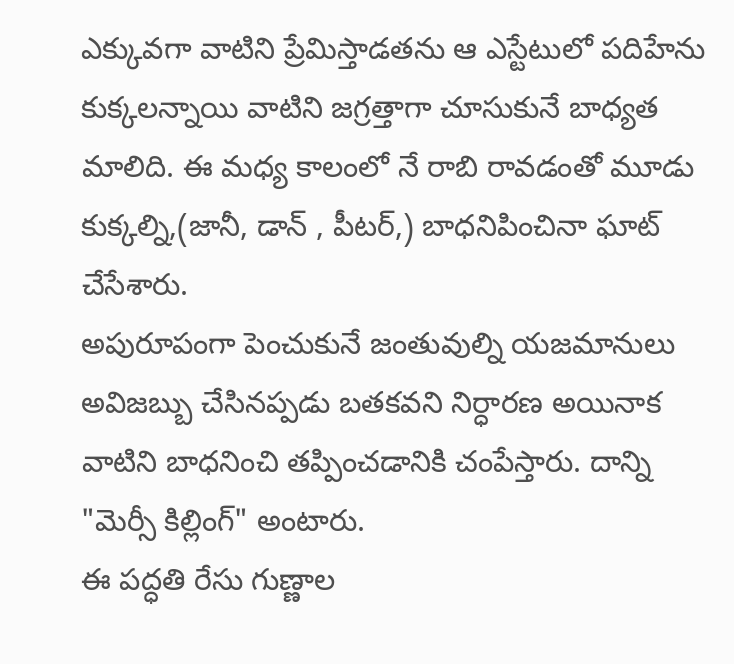ఎక్కువగా వాటిని ప్రేమిస్తాడతను ఆ ఎస్టేటులో పదిహేను కుక్కలన్నాయి వాటిని జగ్రత్తాగా చూసుకునే బాధ్యత మాలిది. ఈ మధ్య కాలంలో నే రాబి రావడంతో మూడు కుక్కల్ని,(జానీ, డాన్ , పీటర్,) బాధనిపించినా ఘాట్ చేసేశారు.
అపురూపంగా పెంచుకునే జంతువుల్ని యజమానులు అవిజబ్బు చేసినప్పడు బతకవని నిర్ధారణ అయినాక వాటిని బాధనించి తప్పించడానికి చంపేస్తారు. దాన్ని "మెర్సీ కిల్లింగ్" అంటారు.
ఈ పద్ధతి రేసు గుణ్ణాల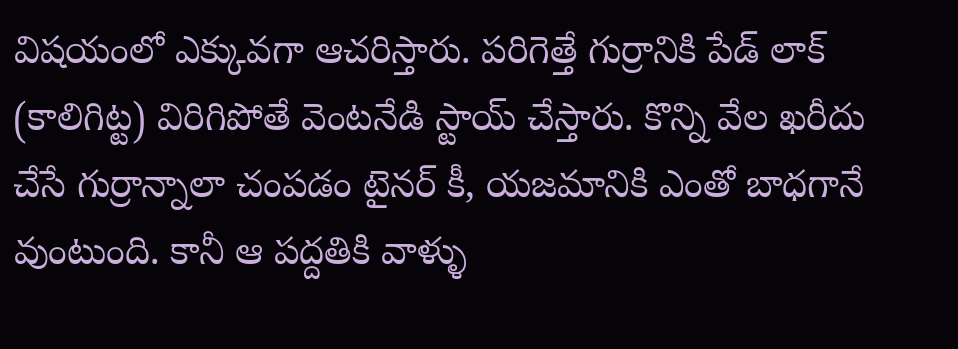విషయంలో ఎక్కువగా ఆచరిస్తారు. పరిగెత్తే గుర్రానికి పేడ్ లాక్ (కాలిగిట్ట) విరిగిపోతే వెంటనేడి స్టాయ్ చేస్తారు. కొన్ని వేల ఖరీదు చేసే గుర్రాన్నాలా చంపడం టైనర్ కీ, యజమానికి ఎంతో బాధగానే వుంటుంది. కానీ ఆ పద్దతికి వాళ్ళు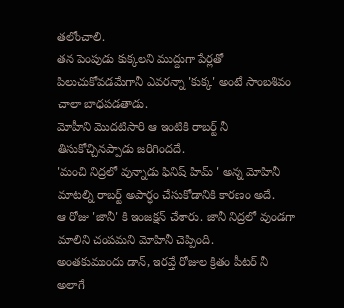తలోంచాలి.
తన పెంపుడు కుక్కలని ముద్దుగా పేర్లతో పిలుచుకోవడమేగానీ ఎవరన్నా 'కుక్క' అంటే సాంబశివం చాలా బాధపడతాడు.
మోహీని మొదటిసారి ఆ ఇంటికి రాబర్ట్ నీ తిసుకోచ్చినప్పాడు జరిగిందదే.
'మంచి నిద్రలో వున్నాడు ఫినిష్ హిమ్ ' అన్న మోహినీ మాటల్ని రాబర్ట్ అపార్ధం చేసుకోడానికి కారణం అదే.
ఆ రోజు 'జానీ' కి ఇంజక్షన్ చేశారు. జానీ నిద్రలో వుండగా మాలిని చంపమని మోహినీ చెప్పింది.
అంతకుముందు డాన్, ఇరవ్తే రోజుల క్రితం పీటర్ నీ అలాగే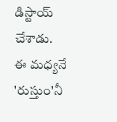డిస్టాయ్ చేశాడు.
ఈ మధ్యనే 'రుస్తుం'నీ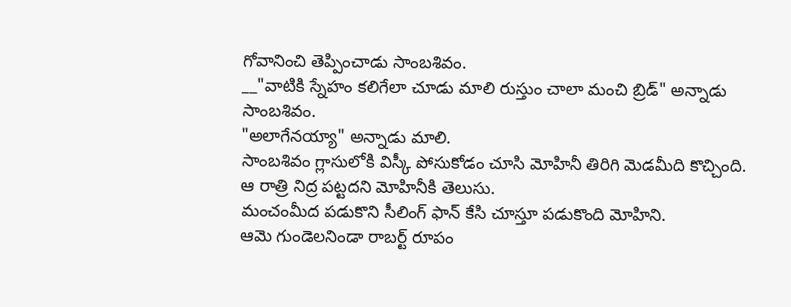గోవానించి తెప్పించాడు సాంబశివం.
__"వాటికి స్నేహం కలిగేలా చూడు మాలి రుస్తుం చాలా మంచి బ్రిడ్" అన్నాడు సాంబశివం.
"అలాగేనయ్యా" అన్నాడు మాలి.
సాంబశివం గ్లాసులోకి విస్కీ పోసుకోడం చూసి మోహినీ తిరిగి మెడమీది కొచ్చింది.
ఆ రాత్రి నిద్ర పట్టదని మోహినీకి తెలుసు.
మంచంమీద పడుకొని సీలింగ్ ఫాన్ కేసి చూస్తూ పడుకొంది మోహిని.
ఆమె గుండెలనిండా రాబర్ట్ రూపం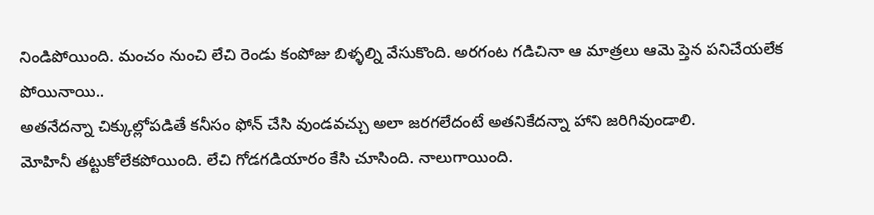నిండిపోయింది. మంచం నుంచి లేచి రెండు కంపోజు బిళ్ళల్ని వేసుకొంది. అరగంట గడిచినా ఆ మాత్రలు ఆమె ప్తెన పనిచేయలేక పోయినాయి..
అతనేదన్నా చిక్కుల్లోపడితే కనీసం ఫోన్ చేసి వుండవచ్చు అలా జరగలేదంటే అతనికేదన్నా హాని జరిగివుండాలి.
మోహినీ తట్టుకోలేకపోయింది. లేచి గోడగడియారం కేసి చూసింది. నాలుగాయింది.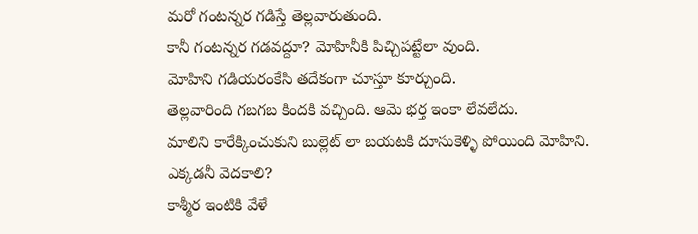మరో గంటన్నర గడిస్తే తెల్లవారుతుంది.
కానీ గంటన్నర గడవద్దూ? మోహినీకి పిచ్చిపట్టేలా వుంది.
మోహిని గడియరంకేసి తదేకంగా చూస్తూ కూర్చుంది.
తెల్లవారింది గబగబ కిందకి వచ్చింది. ఆమె భర్త ఇంకా లేవలేదు.
మాలిని కారేక్కించుకుని బుల్లెట్ లా బయటకి దూసుకెళ్ళి పోయింది మోహిని.
ఎక్కడనీ వెదకాలి?
కాశ్మీర ఇంటికి వేళే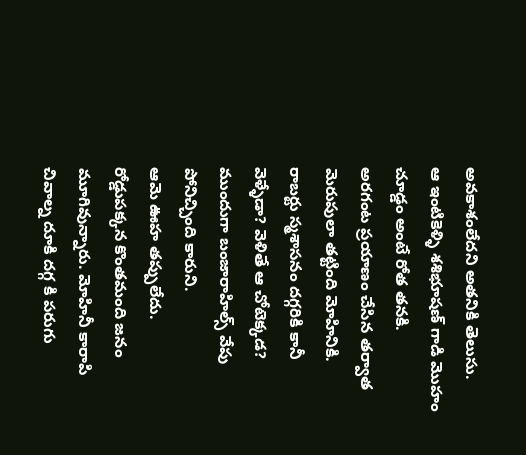అవకాశంలేదని అతనికి తెలుసు.
ఆ ఇంటికెళ్ళి శశిభూషణ్ గాడి మొహం చూడ్డం అంటే రోత తనకి.
అరగంట ప్రయాణం చేసిన తర్వాత మెరుపులా తట్టింది మోహినికి.
రాబర్టు స్మశాసనం దగ్గరికి కానీ వెళ్ళేడా? వెళితే ఆ చోటెక్కడ?
ముందుగా బంజారాహిల్స్ వేపు పోనిచ్చింది కారుని.
ఆమె ఊహ తప్పులేదు.
రోడ్డుపక్కన కొంతమంది జనం మూగివున్నారు. మోహినీ కారాపి చివాల్న దూకి దగ్గ కి పరుగు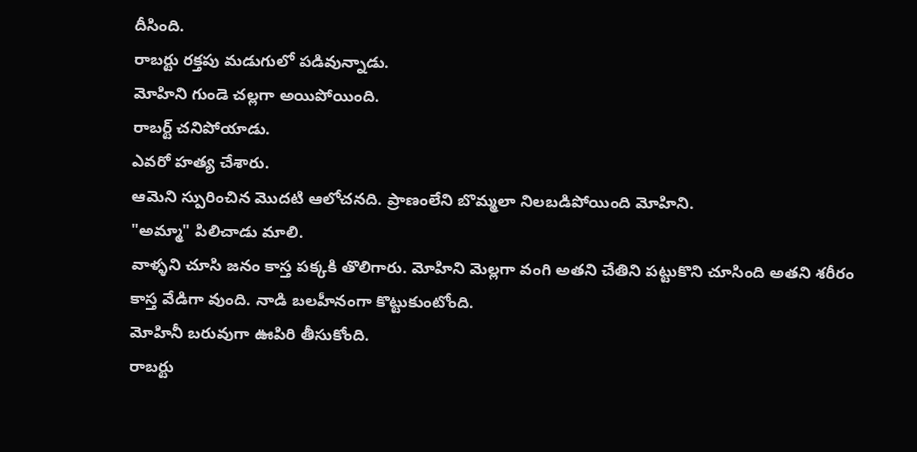దీసింది.
రాబర్టు రక్తపు మడుగులో పడివున్నాడు.
మోహిని గుండె చల్లగా అయిపోయింది.
రాబర్ట్ చనిపోయాడు.
ఎవరో హత్య చేశారు.
ఆమెని స్పురించిన మొదటి ఆలోచనది. ప్రాణంలేని బొమ్మలా నిలబడిపోయింది మోహిని.
"అమ్మా" పిలిచాడు మాలి.
వాళ్ళని చూసి జనం కాస్త పక్కకి తొలిగారు. మోహిని మెల్లగా వంగి అతని చేతిని పట్టుకొని చూసింది అతని శరీరం కాస్త వేడిగా వుంది. నాడి బలహీనంగా కొట్టుకుంటోంది.
మోహినీ బరువుగా ఊపిరి తీసుకోంది.
రాబర్టు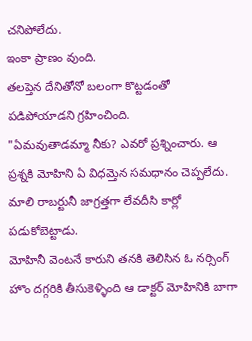చనిపోలేదు.
ఇంకా ప్రాణం వుంది.
తలప్తెన దేనితోనో బలంగా కొట్టడంతో పడిపోయాడని గ్రహించింది.
"ఏమవుతాడమ్మా నీకు? ఎవరో ప్రశ్నించారు. ఆ ప్రశ్నకి మోహిని ఏ విధమ్తెన సమధానం చెప్పలేదు.
మాలి రాబర్టునీ జాగ్రత్తగా లేవదీసి కార్లో పడుకోబెట్టాడు.
మోహినీ వెంటనే కారుని తనకి తెలిసిన ఓ నర్సింగ్ హొం దగ్గరికి తీసుకెళ్ళింది ఆ డాక్టర్ మోహినికి బాగా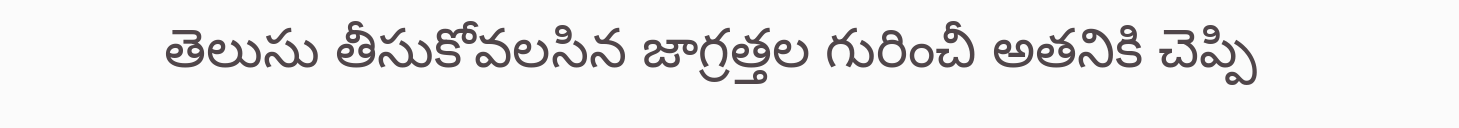తెలుసు తీసుకోవలసిన జాగ్రత్తల గురించీ అతనికి చెప్పి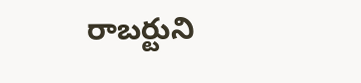రాబర్టుని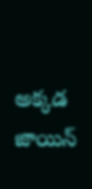అక్కడ జాయిన్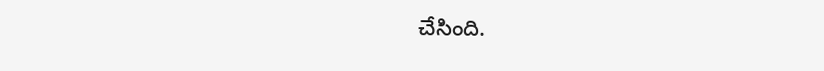చేసింది.